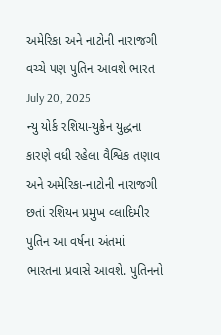અમેરિકા અને નાટોની નારાજગી વચ્ચે પણ પુતિન આવશે ભારત
July 20, 2025
ન્યુ યોર્ક રશિયા-યુક્રેન યુદ્ધના કારણે વધી રહેલા વૈશ્વિક તણાવ અને અમેરિકા-નાટોની નારાજગી છતાં રશિયન પ્રમુખ વ્લાદિમીર પુતિન આ વર્ષના અંતમાં ભારતના પ્રવાસે આવશે. પુતિનનો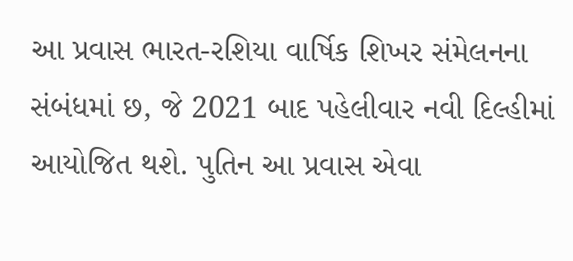આ પ્રવાસ ભારત-રશિયા વાર્ષિક શિખર સંમેલનના સંબંધમાં છ, જે 2021 બાદ પહેલીવાર નવી દિલ્હીમાં આયોજિત થશે. પુતિન આ પ્રવાસ એવા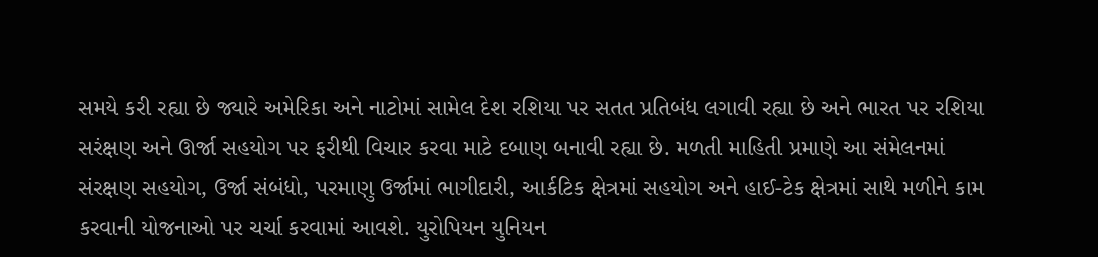સમયે કરી રહ્યા છે જ્યારે અમેરિકા અને નાટોમાં સામેલ દેશ રશિયા પર સતત પ્રતિબંધ લગાવી રહ્યા છે અને ભારત પર રશિયા સરંક્ષણ અને ઊર્જા સહયોગ પર ફરીથી વિચાર કરવા માટે દબાણ બનાવી રહ્યા છે. મળતી માહિતી પ્રમાણે આ સંમેલનમાં સંરક્ષણ સહયોગ, ઉર્જા સંબંધો, પરમાણુ ઉર્જામાં ભાગીદારી, આર્કટિક ક્ષેત્રમાં સહયોગ અને હાઈ-ટેક ક્ષેત્રમાં સાથે મળીને કામ કરવાની યોજનાઓ પર ચર્ચા કરવામાં આવશે. યુરોપિયન યુનિયન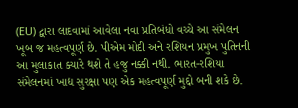(EU) દ્વારા લાદવામાં આવેલા નવા પ્રતિબંધો વચ્ચે આ સંમેલન ખૂબ જ મહત્વપૂર્ણ છે. પીએમ મોદી અને રશિયન પ્રમુખ પુતિનની આ મુલાકાત ક્યારે થશે તે હજુ નક્કી નથી. ભારત-રશિયા સંમેલનમાં ખાદ્ય સુરક્ષા પણ એક મહત્વપૂર્ણ મુદ્દો બની શકે છે.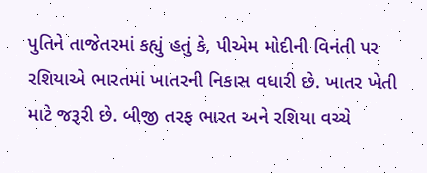પુતિને તાજેતરમાં કહ્યું હતું કે, પીએમ મોદીની વિનંતી પર રશિયાએ ભારતમાં ખાતરની નિકાસ વધારી છે. ખાતર ખેતી માટે જરૂરી છે. બીજી તરફ ભારત અને રશિયા વચ્ચે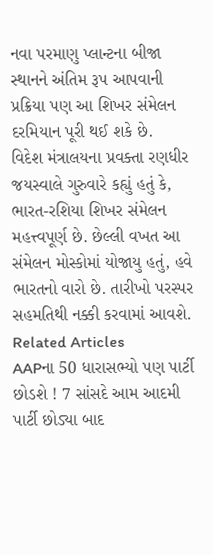નવા પરમાણુ પ્લાન્ટના બીજા સ્થાનને અંતિમ રૂપ આપવાની પ્રક્રિયા પણ આ શિખર સંમેલન દરમિયાન પૂરી થઈ શકે છે.
વિદેશ મંત્રાલયના પ્રવક્તા રણધીર જયસ્વાલે ગુરુવારે કહ્યું હતું કે, ભારત-રશિયા શિખર સંમેલન મહત્ત્વપૂર્ણ છે. છેલ્લી વખત આ સંમેલન મોસ્કોમાં યોજાયુ હતું, હવે ભારતનો વારો છે. તારીખો પરસ્પર સહમતિથી નક્કી કરવામાં આવશે.
Related Articles
AAPના 50 ધારાસભ્યો પણ પાર્ટી છોડશે ! 7 સાંસદે આમ આદમી પાર્ટી છોડ્યા બાદ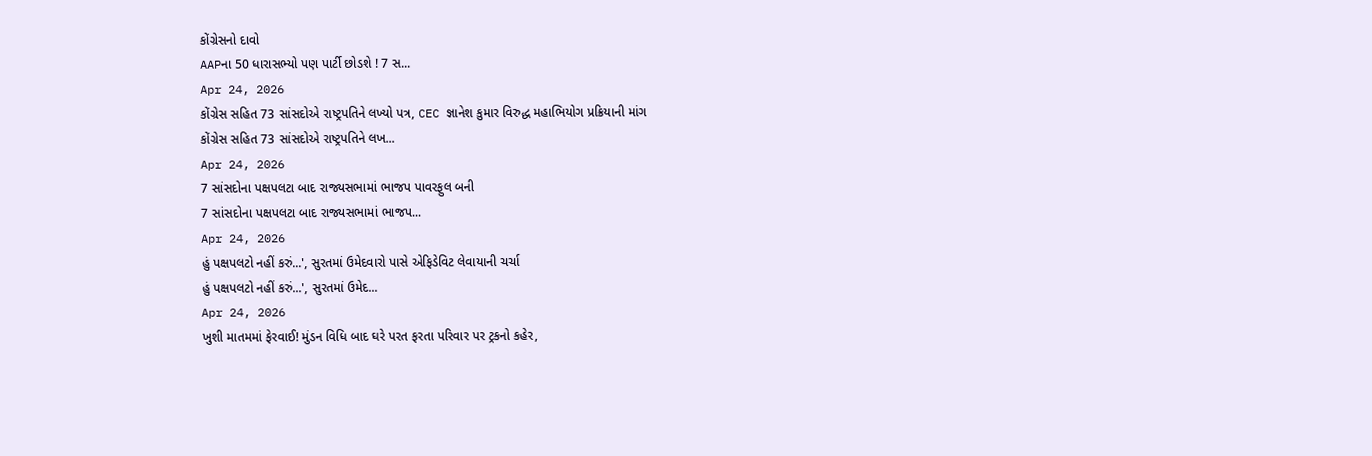કોંગ્રેસનો દાવો
AAPના 50 ધારાસભ્યો પણ પાર્ટી છોડશે ! 7 સ...
Apr 24, 2026
કોંગ્રેસ સહિત 73 સાંસદોએ રાષ્ટ્રપતિને લખ્યો પત્ર, CEC જ્ઞાનેશ કુમાર વિરુદ્ધ મહાભિયોગ પ્રક્રિયાની માંગ
કોંગ્રેસ સહિત 73 સાંસદોએ રાષ્ટ્રપતિને લખ...
Apr 24, 2026
7 સાંસદોના પક્ષપલટા બાદ રાજ્યસભામાં ભાજપ પાવરફુલ બની
7 સાંસદોના પક્ષપલટા બાદ રાજ્યસભામાં ભાજપ...
Apr 24, 2026
હું પક્ષપલટો નહીં કરું...', સુરતમાં ઉમેદવારો પાસે એફિડેવિટ લેવાયાની ચર્ચા
હું પક્ષપલટો નહીં કરું...', સુરતમાં ઉમેદ...
Apr 24, 2026
ખુશી માતમમાં ફેરવાઈ! મુંડન વિધિ બાદ ઘરે પરત ફરતા પરિવાર પર ટ્રકનો કહેર,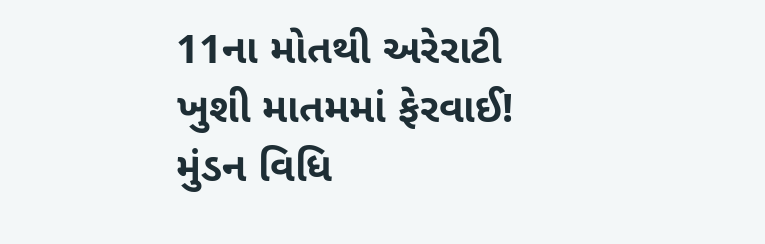11ના મોતથી અરેરાટી
ખુશી માતમમાં ફેરવાઈ! મુંડન વિધિ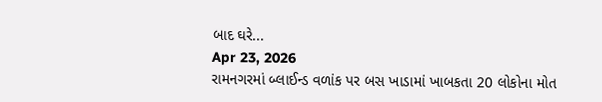બાદ ઘરે...
Apr 23, 2026
રામનગરમાં બ્લાઈન્ડ વળાંક પર બસ ખાડામાં ખાબકતા 20 લોકોના મોત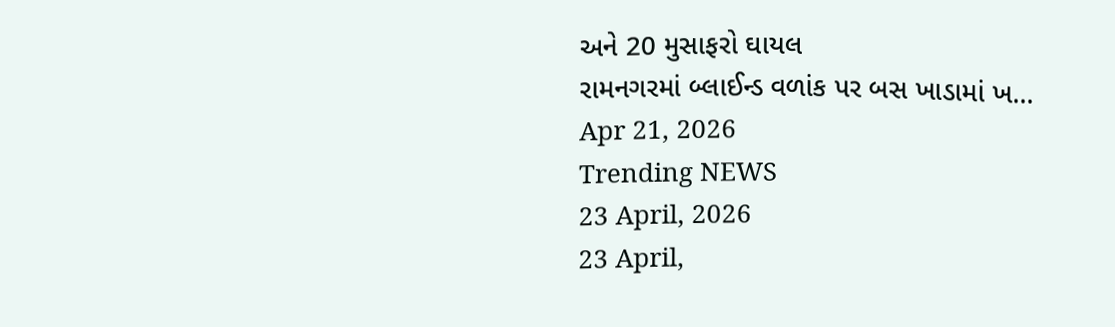અને 20 મુસાફરો ઘાયલ
રામનગરમાં બ્લાઈન્ડ વળાંક પર બસ ખાડામાં ખ...
Apr 21, 2026
Trending NEWS
23 April, 2026
23 April,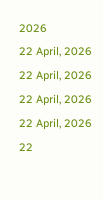2026
22 April, 2026
22 April, 2026
22 April, 2026
22 April, 2026
22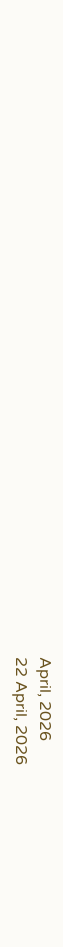April, 2026
22 April, 2026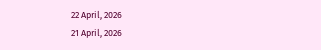22 April, 2026
21 April, 2026